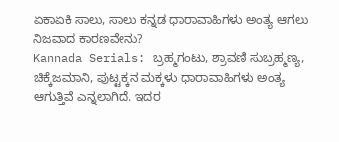ಏಕಾಏಕಿ ಸಾಲು, ಸಾಲು ಕನ್ನಡ ಧಾರಾವಾಹಿಗಳು ಅಂತ್ಯ ಆಗಲು ನಿಜವಾದ ಕಾರಣವೇನು?
Kannada Serials: ಬ್ರಹ್ಮಗಂಟು, ಶ್ರಾವಣಿ ಸುಬ್ರಹ್ಮಣ್ಯ, ಚಿಕ್ಕೆಜಮಾನಿ, ಪುಟ್ಟಕ್ಕನ ಮಕ್ಕಳು ಧಾರಾವಾಹಿಗಳು ಅಂತ್ಯ ಆಗುತ್ತಿವೆ ಎನ್ನಲಾಗಿದೆ. ಇದರ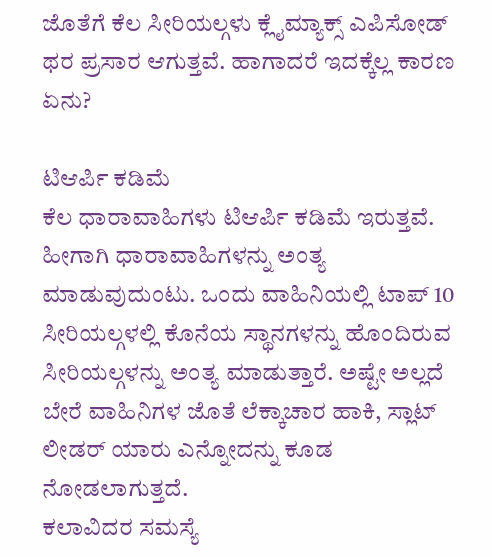ಜೊತೆಗೆ ಕೆಲ ಸೀರಿಯಲ್ಗಳು ಕ್ಲೈಮ್ಯಾಕ್ಸ್ ಎಪಿಸೋಡ್ ಥರ ಪ್ರಸಾರ ಆಗುತ್ತವೆ. ಹಾಗಾದರೆ ಇದಕ್ಕೆಲ್ಲ ಕಾರಣ ಏನು?

ಟಿಆರ್ಪಿ ಕಡಿಮೆ
ಕೆಲ ಧಾರಾವಾಹಿಗಳು ಟಿಆರ್ಪಿ ಕಡಿಮೆ ಇರುತ್ತವೆ. ಹೀಗಾಗಿ ಧಾರಾವಾಹಿಗಳನ್ನು ಅಂತ್ಯ ಮಾಡುವುದುಂಟು. ಒಂದು ವಾಹಿನಿಯಲ್ಲಿ ಟಾಪ್ 10 ಸೀರಿಯಲ್ಗಳಲ್ಲಿ ಕೊನೆಯ ಸ್ಥಾನಗಳನ್ನು ಹೊಂದಿರುವ ಸೀರಿಯಲ್ಗಳನ್ನು ಅಂತ್ಯ ಮಾಡುತ್ತಾರೆ. ಅಷ್ಟೇ ಅಲ್ಲದೆ ಬೇರೆ ವಾಹಿನಿಗಳ ಜೊತೆ ಲೆಕ್ಕಾಚಾರ ಹಾಕಿ, ಸ್ಲಾಟ್ ಲೀಡರ್ ಯಾರು ಎನ್ನೋದನ್ನು ಕೂಡ ನೋಡಲಾಗುತ್ತದೆ.
ಕಲಾವಿದರ ಸಮಸ್ಯೆ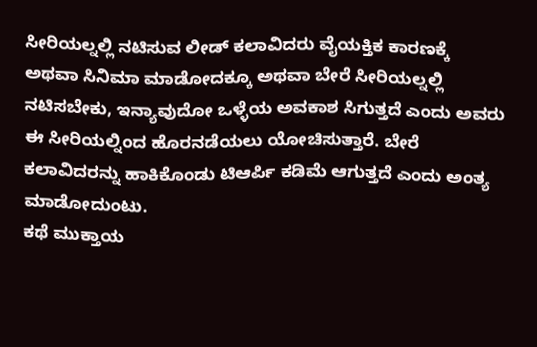ಸೀರಿಯಲ್ನಲ್ಲಿ ನಟಿಸುವ ಲೀಡ್ ಕಲಾವಿದರು ವೈಯಕ್ತಿಕ ಕಾರಣಕ್ಕೆ ಅಥವಾ ಸಿನಿಮಾ ಮಾಡೋದಕ್ಕೂ ಅಥವಾ ಬೇರೆ ಸೀರಿಯಲ್ನಲ್ಲಿ ನಟಿಸಬೇಕು, ಇನ್ಯಾವುದೋ ಒಳ್ಳೆಯ ಅವಕಾಶ ಸಿಗುತ್ತದೆ ಎಂದು ಅವರು ಈ ಸೀರಿಯಲ್ನಿಂದ ಹೊರನಡೆಯಲು ಯೋಚಿಸುತ್ತಾರೆ. ಬೇರೆ ಕಲಾವಿದರನ್ನು ಹಾಕಿಕೊಂಡು ಟಿಆರ್ಪಿ ಕಡಿಮೆ ಆಗುತ್ತದೆ ಎಂದು ಅಂತ್ಯ ಮಾಡೋದುಂಟು.
ಕಥೆ ಮುಕ್ತಾಯ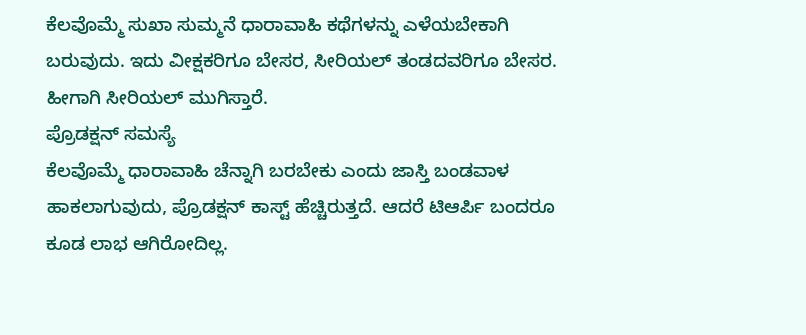ಕೆಲವೊಮ್ಮೆ ಸುಖಾ ಸುಮ್ಮನೆ ಧಾರಾವಾಹಿ ಕಥೆಗಳನ್ನು ಎಳೆಯಬೇಕಾಗಿ ಬರುವುದು. ಇದು ವೀಕ್ಷಕರಿಗೂ ಬೇಸರ, ಸೀರಿಯಲ್ ತಂಡದವರಿಗೂ ಬೇಸರ. ಹೀಗಾಗಿ ಸೀರಿಯಲ್ ಮುಗಿಸ್ತಾರೆ.
ಪ್ರೊಡಕ್ಷನ್ ಸಮಸ್ಯೆ
ಕೆಲವೊಮ್ಮೆ ಧಾರಾವಾಹಿ ಚೆನ್ನಾಗಿ ಬರಬೇಕು ಎಂದು ಜಾಸ್ತಿ ಬಂಡವಾಳ ಹಾಕಲಾಗುವುದು, ಪ್ರೊಡಕ್ಷನ್ ಕಾಸ್ಟ್ ಹೆಚ್ಚಿರುತ್ತದೆ. ಆದರೆ ಟಿಆರ್ಪಿ ಬಂದರೂ ಕೂಡ ಲಾಭ ಆಗಿರೋದಿಲ್ಲ.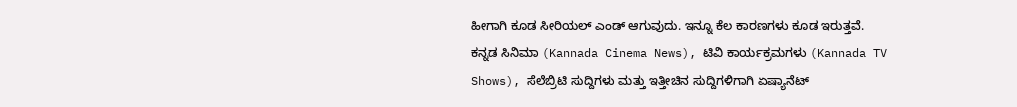ಹೀಗಾಗಿ ಕೂಡ ಸೀರಿಯಲ್ ಎಂಡ್ ಆಗುವುದು. ಇನ್ನೂ ಕೆಲ ಕಾರಣಗಳು ಕೂಡ ಇರುತ್ತವೆ.
ಕನ್ನಡ ಸಿನಿಮಾ (Kannada Cinema News), ಟಿವಿ ಕಾರ್ಯಕ್ರಮಗಳು (Kannada TV Shows), ಸೆಲೆಬ್ರಿಟಿ ಸುದ್ದಿಗಳು ಮತ್ತು ಇತ್ತೀಚಿನ ಸುದ್ದಿಗಳಿಗಾಗಿ ಏಷ್ಯಾನೆಟ್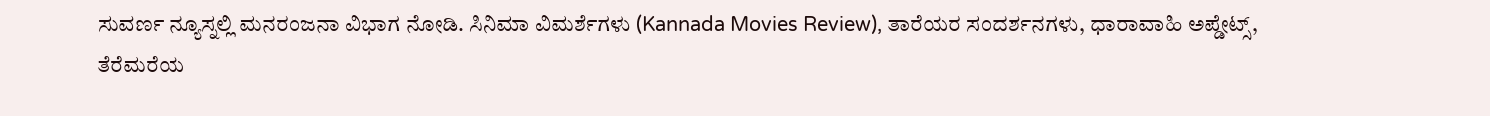ಸುವರ್ಣ ನ್ಯೂಸ್ನಲ್ಲಿ ಮನರಂಜನಾ ವಿಭಾಗ ನೋಡಿ. ಸಿನಿಮಾ ವಿಮರ್ಶೆಗಳು (Kannada Movies Review), ತಾರೆಯರ ಸಂದರ್ಶನಗಳು, ಧಾರಾವಾಹಿ ಅಪ್ಡೇಟ್ಸ್, ತೆರೆಮರೆಯ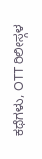ಕಥೆಗಳು, OTT ರಿಲೀಸ್ಗಳ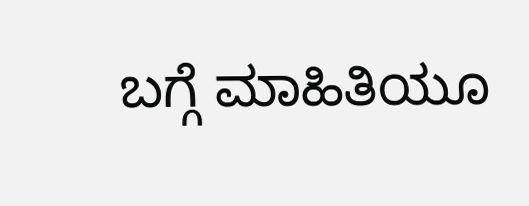ಬಗ್ಗೆ ಮಾಹಿತಿಯೂ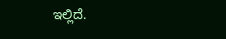ಇಲ್ಲಿದೆ.